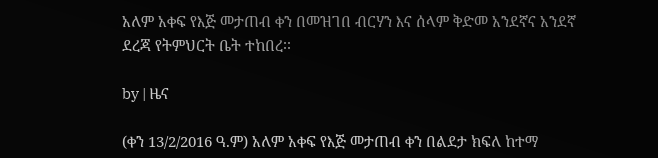አለም አቀፍ የእጅ መታጠብ ቀን በመዝገበ ብርሃን እና ሰላም ቅድመ አንደኛና አንደኛ ደረጃ የትምህርት ቤት ተከበረ፡፡

by | ዜና

(ቀን 13/2/2016 ዓ.ም) አለም አቀፍ የእጅ መታጠብ ቀን በልደታ ክፍለ ከተማ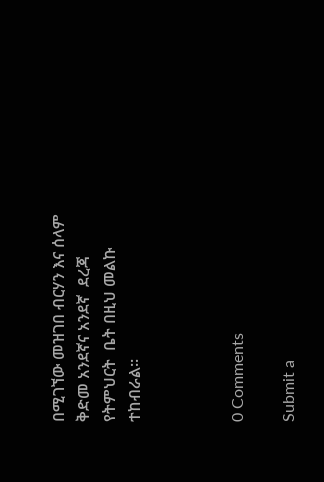በሚገኘው መዝገበ ብርሃን እና ሰላም ቅድመ አንደኛና አንደኛ  ደረጃ የትምህርት  ቤት በዚህ መልኩ ተከብራል፡፡



0 Comments

Submit a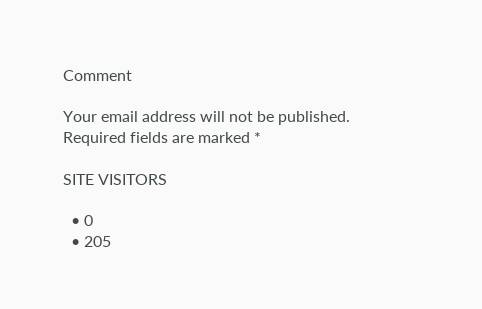Comment

Your email address will not be published. Required fields are marked *

SITE VISITORS

  • 0
  • 205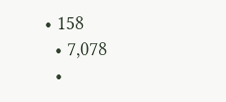• 158
  • 7,078
  •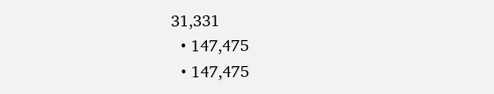31,331
  • 147,475
  • 147,475